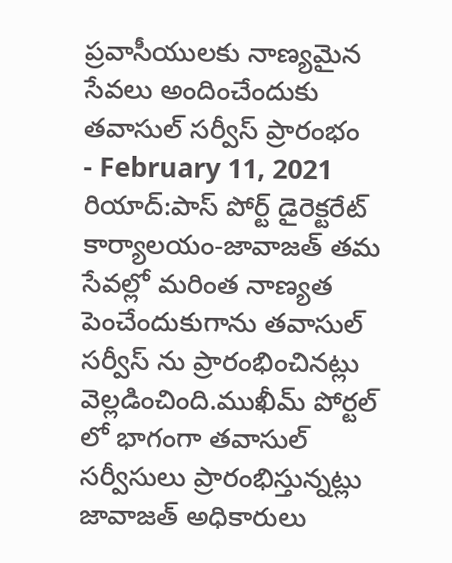ప్రవాసీయులకు నాణ్యమైన సేవలు అందించేందుకు తవాసుల్ సర్వీస్ ప్రారంభం
- February 11, 2021
రియాద్:పాస్ పోర్ట్ డైరెక్టరేట్ కార్యాలయం-జావాజత్ తమ సేవల్లో మరింత నాణ్యత పెంచేందుకుగాను తవాసుల్ సర్వీస్ ను ప్రారంభించినట్లు వెల్లడించింది.ముఖీమ్ పోర్టల్ లో భాగంగా తవాసుల్ సర్వీసులు ప్రారంభిస్తున్నట్లు జావాజత్ అధికారులు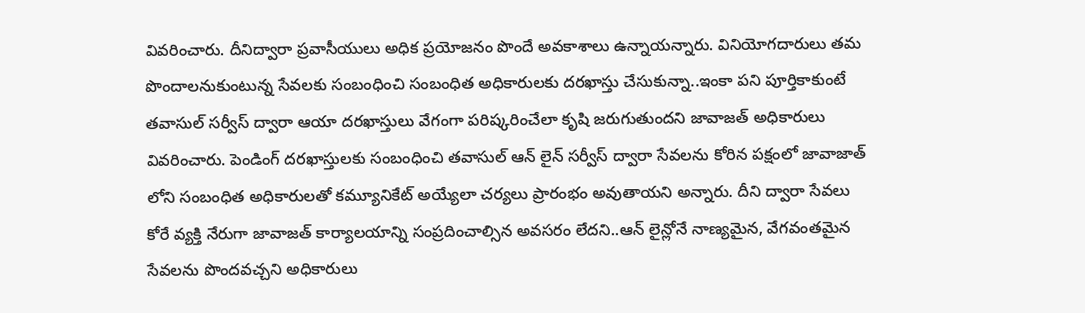వివరించారు. దీనిద్వారా ప్రవాసీయులు అధిక ప్రయోజనం పొందే అవకాశాలు ఉన్నాయన్నారు. వినియోగదారులు తమ పొందాలనుకుంటున్న సేవలకు సంబంధించి సంబంధిత అధికారులకు దరఖాస్తు చేసుకున్నా..ఇంకా పని పూర్తికాకుంటే తవాసుల్ సర్వీస్ ద్వారా ఆయా దరఖాస్తులు వేగంగా పరిష్కరించేలా కృషి జరుగుతుందని జావాజత్ అధికారులు వివరించారు. పెండింగ్ దరఖాస్తులకు సంబంధించి తవాసుల్ ఆన్ లైన్ సర్వీస్ ద్వారా సేవలను కోరిన పక్షంలో జావాజాత్ లోని సంబంధిత అధికారులతో కమ్యూనికేట్ అయ్యేలా చర్యలు ప్రారంభం అవుతాయని అన్నారు. దీని ద్వారా సేవలు కోరే వ్యక్తి నేరుగా జావాజత్ కార్యాలయాన్ని సంప్రదించాల్సిన అవసరం లేదని..ఆన్ లైన్లోనే నాణ్యమైన, వేగవంతమైన సేవలను పొందవచ్చని అధికారులు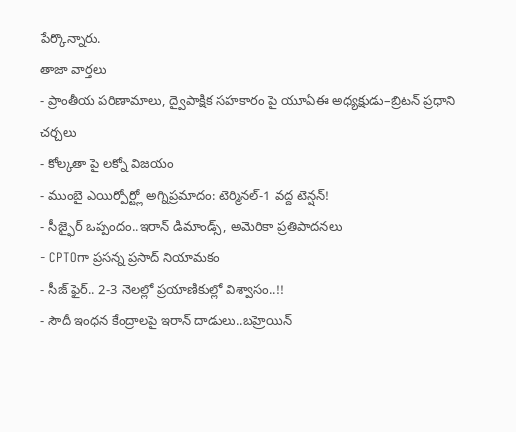పేర్కొన్నారు.
తాజా వార్తలు
- ప్రాంతీయ పరిణామాలు, ద్వైపాక్షిక సహకారం పై యూఏఈ అధ్యక్షుడు–బ్రిటన్ ప్రధాని చర్చలు
- కోల్కతా పై లక్నో విజయం
- ముంబై ఎయిర్పోర్ట్లో అగ్నిప్రమాదం: టెర్మినల్-1 వద్ద టెన్షన్!
- సీజ్ఫైర్ ఒప్పందం..ఇరాన్ డిమాండ్స్, అమెరికా ప్రతిపాదనలు
- CPTOగా ప్రసన్న ప్రసాద్ నియామకం
- సీజ్ ఫైర్.. 2-3 నెలల్లో ప్రయాణికుల్లో విశ్వాసం..!!
- సౌదీ ఇంధన కేంద్రాలపై ఇరాన్ దాడులు..బహ్రెయిన్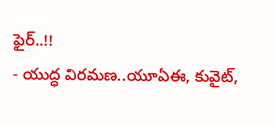ఫైర్..!!
- యుద్ధ విరమణ..యూఏఈ, కువైట్,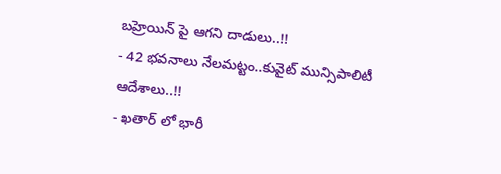బహ్రెయిన్ పై ఆగని దాడులు..!!
- 42 భవనాలు నేలమట్టం..కువైట్ మున్సిపాలిటీ ఆదేశాలు..!!
- ఖతార్ లో భారీ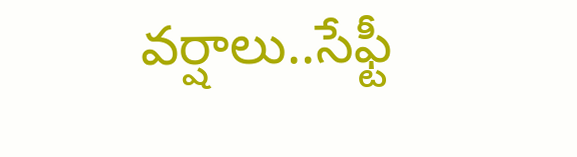వర్షాలు..సేఫ్టీ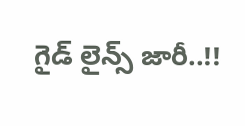గైడ్ లైన్స్ జారీ..!!